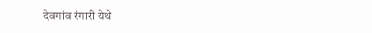देवगांव रंगारी येथे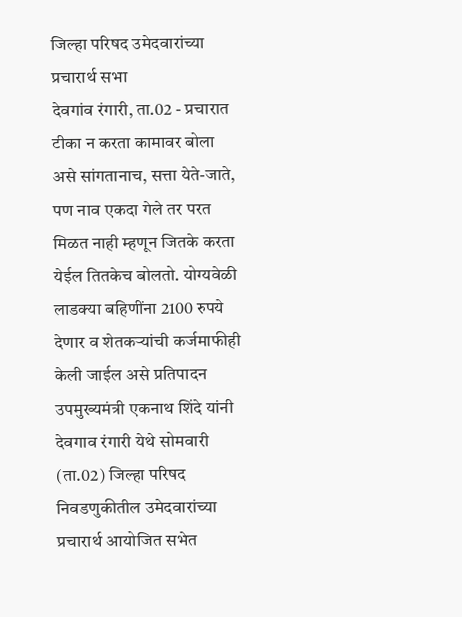जिल्हा परिषद उमेदवारांच्या प्रचारार्थ सभा
देवगांव रंगारी, ता.02 - प्रचारात टीका न करता कामावर बोला असे सांगतानाच, सत्ता येते-जाते, पण नाव एकदा गेले तर परत मिळत नाही म्हणून जितके करता येईल तितकेच बोलतो. योग्यवेळी लाडक्या बहिणींना 2100 रुपये देणार व शेतकऱ्यांची कर्जमाफीही केली जाईल असे प्रतिपादन उपमुख्यमंत्री एकनाथ शिंदे यांनी देवगाव रंगारी येथे सोमवारी (ता.02) जिल्हा परिषद निवडणुकीतील उमेदवारांच्या प्रचारार्थ आयोजित सभेत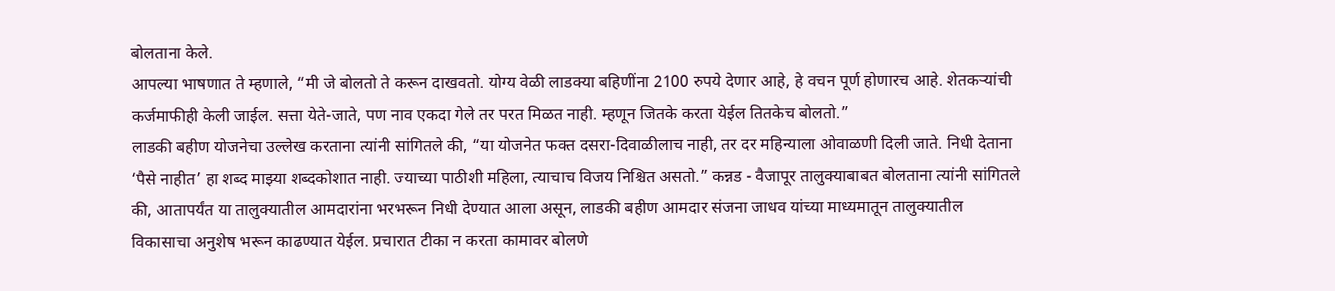बोलताना केले.
आपल्या भाषणात ते म्हणाले, “मी जे बोलतो ते करून दाखवतो. योग्य वेळी लाडक्या बहिणींना 2100 रुपये देणार आहे, हे वचन पूर्ण होणारच आहे. शेतकऱ्यांची कर्जमाफीही केली जाईल. सत्ता येते-जाते, पण नाव एकदा गेले तर परत मिळत नाही. म्हणून जितके करता येईल तितकेच बोलतो.”
लाडकी बहीण योजनेचा उल्लेख करताना त्यांनी सांगितले की, “या योजनेत फक्त दसरा-दिवाळीलाच नाही, तर दर महिन्याला ओवाळणी दिली जाते. निधी देताना ‘पैसे नाहीत’ हा शब्द माझ्या शब्दकोशात नाही. ज्याच्या पाठीशी महिला, त्याचाच विजय निश्चित असतो.” कन्नड - वैजापूर तालुक्याबाबत बोलताना त्यांनी सांगितले की, आतापर्यंत या तालुक्यातील आमदारांना भरभरून निधी देण्यात आला असून, लाडकी बहीण आमदार संजना जाधव यांच्या माध्यमातून तालुक्यातील विकासाचा अनुशेष भरून काढण्यात येईल. प्रचारात टीका न करता कामावर बोलणे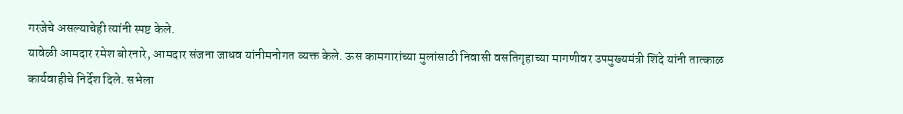गरजेचे असल्याचेही त्यांनी स्पष्ट केले.
यावेळी आमदार रमेश बोरनारे, आमदार संजना जाधव यांनीमनोगत व्यक्त केले. ऊस कामगारांच्या मुलांसाठी निवासी वसतिगृहाच्या मागणीवर उपमुख्यमंत्री शिंदे यांनी तात्काळ कार्यवाहीचे निर्देश दिले. सभेला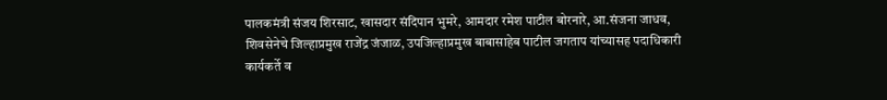पालकमंत्री संजय शिरसाट, खासदार संदिपान भुमरे, आमदार रमेश पाटील बोरनारे, आ.संजना जाधव, शिवसेनेचे जिल्हाप्रमुख राजेंद्र जंजाळ, उपजिल्हाप्रमुख बाबासाहेब पाटील जगताप यांच्यासह पदाधिकारी कार्यकर्ते व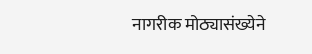नागरीक मोठ्यासंख्येने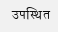उपस्थित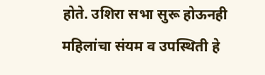होते. उशिरा सभा सुरू होऊनही महिलांचा संयम व उपस्थिती हे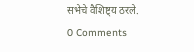सभेचे वैशिष्ट्य ठरले.
0 Comments